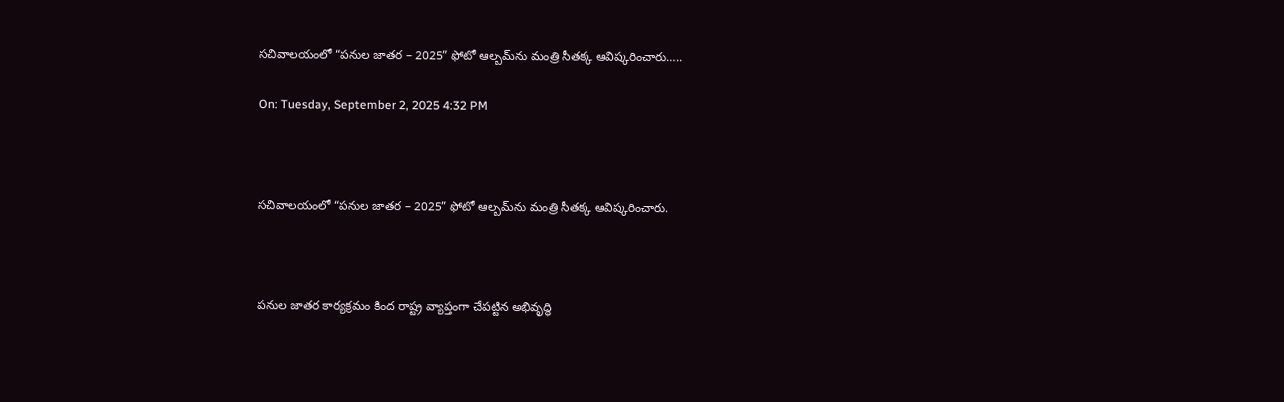సచివాలయంలో “పనుల జాతర – 2025” ఫోటో ఆల్బమ్‌ను మంత్రి సీతక్క ఆవిష్కరించారు…..

On: Tuesday, September 2, 2025 4:32 PM



సచివాలయంలో “పనుల జాతర – 2025” ఫోటో ఆల్బమ్‌ను మంత్రి సీతక్క ఆవిష్కరించారు.



పనుల జాతర కార్యక్రమం కింద రాష్ట్ర వ్యాప్తంగా చేపట్టిన అభివృద్ధి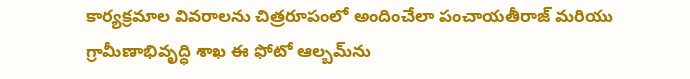కార్యక్రమాల వివరాలను చిత్రరూపంలో అందించేలా పంచాయతీరాజ్ మరియు గ్రామీణాభివృద్ధి శాఖ ఈ ఫోటో ఆల్బమ్‌ను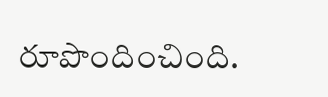రూపొందించింది.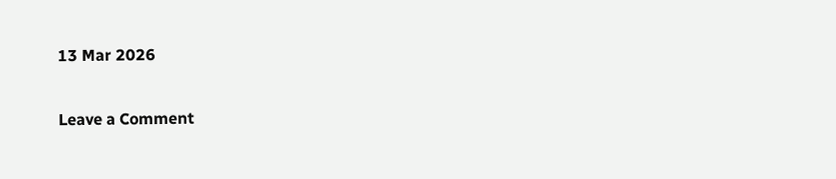13 Mar 2026

Leave a Comment